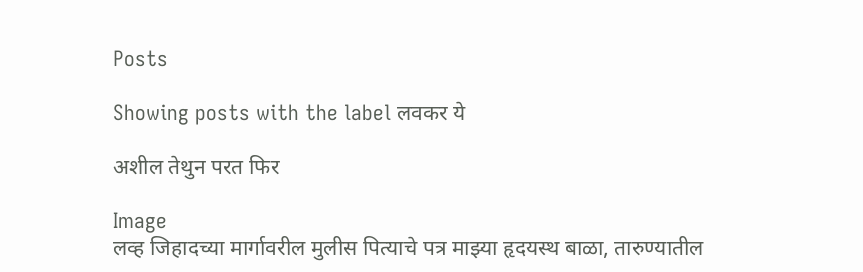Posts

Showing posts with the label लवकर ये

अशील तेथुन परत फिर

Image
लव्ह जिहादच्या मार्गावरील मुलीस पित्याचे पत्र माझ्या हृदयस्थ बाळा, तारुण्यातील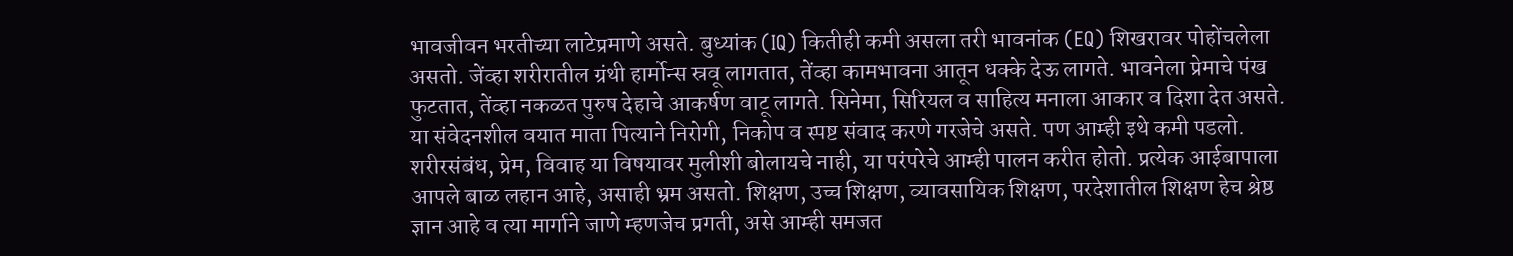भावजीवन भरतीच्या लाटेप्रमाणे असते. बुध्यांक (IQ) कितीही कमी असला तरी भावनांक (EQ) शिखरावर पोहोंचलेला असतो. जेंव्हा शरीरातील ग्रंथी हार्मोन्स स्रवू लागतात, तेंव्हा कामभावना आतून धक्के देऊ लागते. भावनेला प्रेमाचे पंख फुटतात, तेंव्हा नकळत पुरुष देहाचे आकर्षण वाटू लागते. सिनेमा, सिरियल व साहित्य मनाला आकार व दिशा देत असते. या संवेदनशील वयात माता पित्याने निरोगी, निकोप व स्पष्ट संवाद करणे गरजेचे असते. पण आम्ही इथे कमी पडलो. शरीरसंबंध, प्रेम, विवाह या विषयावर मुलीशी बोलायचे नाही, या परंपरेचे आम्ही पालन करीत होतो. प्रत्येक आईबापाला आपले बाळ लहान आहे, असाही भ्रम असतो. शिक्षण, उच्च शिक्षण, व्यावसायिक शिक्षण, परदेशातील शिक्षण हेच श्रेष्ठ ज्ञान आहे व त्या मार्गाने जाणे म्हणजेच प्रगती, असे आम्ही समजत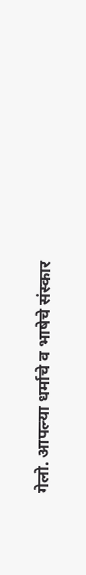गेलो. आपल्या धर्माचे व भाषेचे संस्कार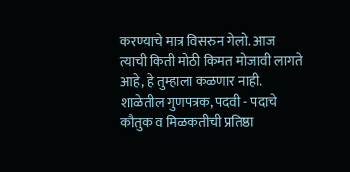करण्याचे मात्र विसरुन गेलो. आज त्याची किती मोठी किमत मोजावी लागते आहे, हे तुम्हाला कळणार नाही. शाळेतील गुणपत्रक, पदवी - पदाचे कौतुक व मिळकतीची प्रतिष्ठा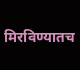मिरविण्यातच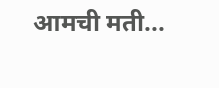आमची मती...